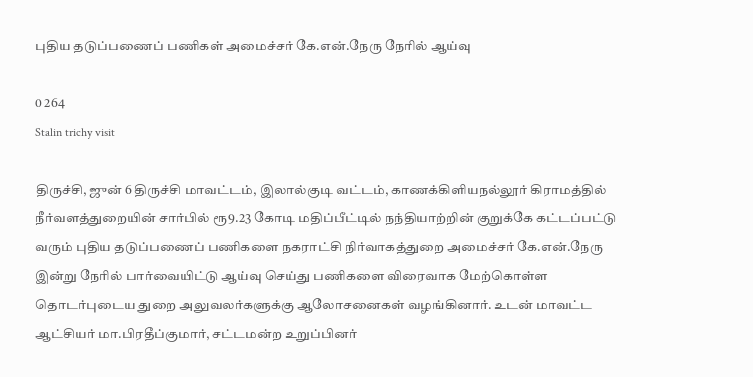புதிய தடுப்பணைப் பணிகள் அமைச்சர் கே.என்.நேரு நேரில் ஆய்வு

0 264
Stalin trichy visit

திருச்சி, ஜுன் 6 திருச்சி மாவட்டம், இலால்குடி வட்டம், காணக்கிளியநல்லூர் கிராமத்தில் நீர்வளத்துறையின் சார்பில் ரூ9.23 கோடி மதிப்பீட்டில் நந்தியாற்றின் குறுக்கே கட்டப்பட்டு வரும் புதிய தடுப்பணைப் பணிகளை நகராட்சி நிர்வாகத்துறை அமைச்சர் கே.என்.நேரு இன்று நேரில் பார்வையிட்டு ஆய்வு செய்து பணிகளை விரைவாக மேற்கொள்ள தொடர்புடைய துறை அலுவலர்களுக்கு ஆலோசனைகள் வழங்கினார். உடன் மாவட்ட ஆட்சியர் மா.பிரதீப்குமார், சட்டமன்ற உறுப்பினர்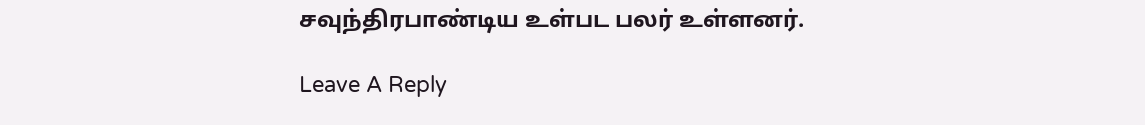சவுந்திரபாண்டிய உள்பட பலர் உள்ளனர்.

Leave A Reply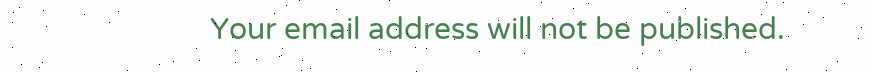Your email address will not be published.